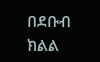በደቡብ ክልል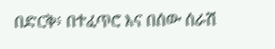በድርቅ፥ በተፈጥሮ እና በሰው ሰራሽ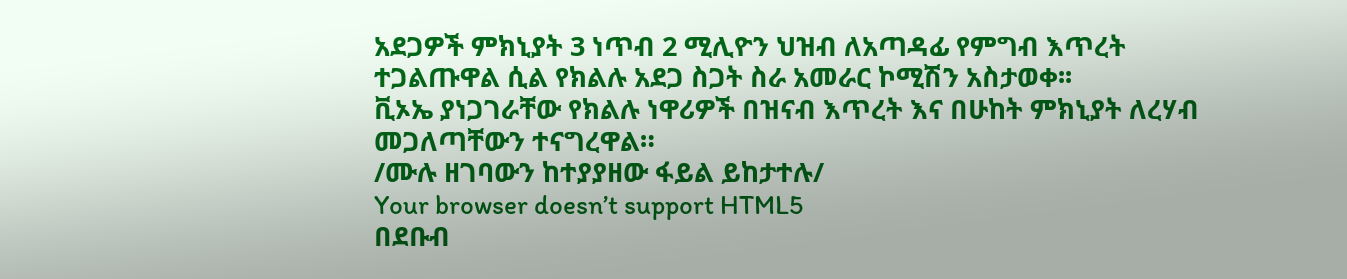አደጋዎች ምክኒያት 3 ነጥብ 2 ሚሊዮን ህዝብ ለአጣዳፊ የምግብ እጥረት ተጋልጡዋል ሲል የክልሉ አደጋ ስጋት ስራ አመራር ኮሚሽን አስታወቀ፡፡
ቪኦኤ ያነጋገራቸው የክልሉ ነዋሪዎች በዝናብ እጥረት እና በሁከት ምክኒያት ለረሃብ መጋለጣቸውን ተናግረዋል።
/ሙሉ ዘገባውን ከተያያዘው ፋይል ይከታተሉ/
Your browser doesn’t support HTML5
በደቡብ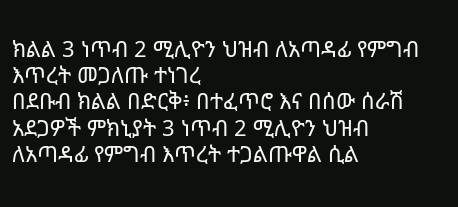ክልል 3 ነጥብ 2 ሚሊዮን ህዝብ ለአጣዳፊ የምግብ እጥረት መጋለጡ ተነገረ
በደቡብ ክልል በድርቅ፥ በተፈጥሮ እና በሰው ሰራሽ አደጋዎች ምክኒያት 3 ነጥብ 2 ሚሊዮን ህዝብ ለአጣዳፊ የምግብ እጥረት ተጋልጡዋል ሲል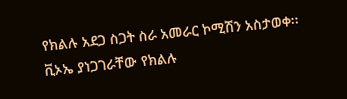የክልሉ አደጋ ስጋት ስራ አመራር ኮሚሽን አስታወቀ፡፡
ቪኦኤ ያነጋገራቸው የክልሉ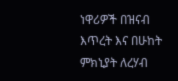ነዋሪዎች በዝናብ እጥረት እና በሁከት ምክኒያት ለረሃብ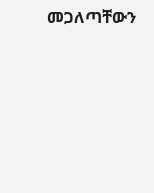መጋለጣቸውን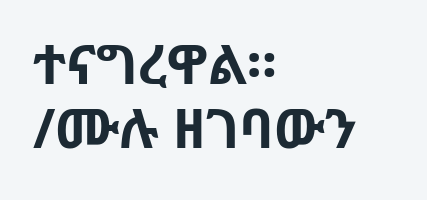ተናግረዋል።
/ሙሉ ዘገባውን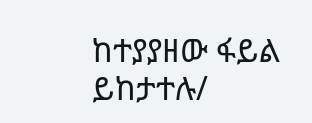ከተያያዘው ፋይል ይከታተሉ/